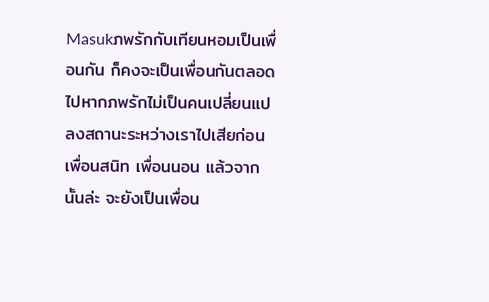Masukภพรักกับเทียนหอมเป็นเพื่อนกัน ก็คงจะเป็นเพื่อนกันตลอดไปหากภพรักไม่เป็นคนเปลี่ยนแปลงสถานะระหว่างเราไปเสียก่อน เพื่อนสนิท เพื่อนนอน แล้วจากนั้นล่ะ จะยังเป็นเพื่อน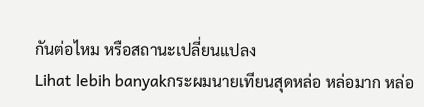กันต่อไหม หรือสถานะเปลี่ยนแปลง
Lihat lebih banyakกระผมนายเทียนสุดหล่อ หล่อมาก หล่อ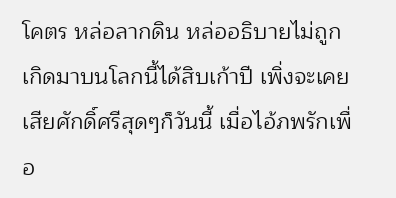โคตร หล่อลากดิน หล่ออธิบายไม่ถูก
เกิดมาบนโลกนี้ได้สิบเก้าปี เพิ่งจะเคยเสียศักดิ์ศรีสุดๆก็วันนี้ เมื่อไอ้ภพรักเพื่อ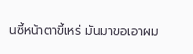นซี้หน้าตาขี้เหร่ มันมาขอเอาผม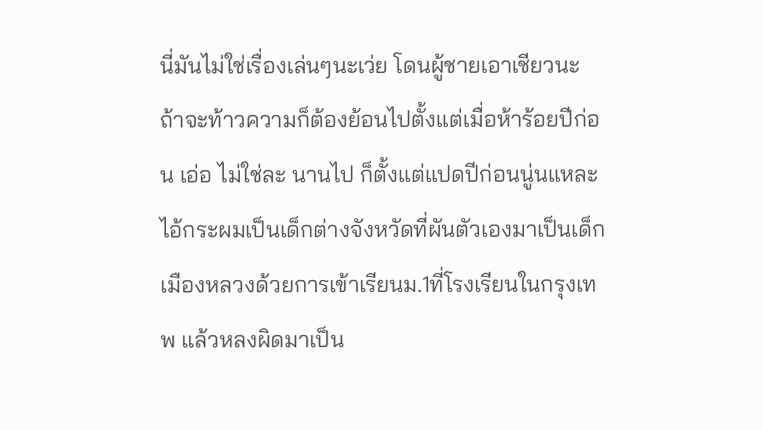นี่มันไม่ใช่เรื่องเล่นๆนะเว่ย โดนผู้ชายเอาเชียวนะ ถ้าจะท้าวความก็ต้องย้อนไปตั้งแต่เมื่อห้าร้อยปีก่อน เอ่อ ไม่ใช่ละ นานไป ก็ตั้งแต่แปดปีก่อนนู่นแหละ ไอ้กระผมเป็นเด็กต่างจังหวัดที่ผันตัวเองมาเป็นเด็กเมืองหลวงด้วยการเข้าเรียนม.1ที่โรงเรียนในกรุงเทพ แล้วหลงผิดมาเป็น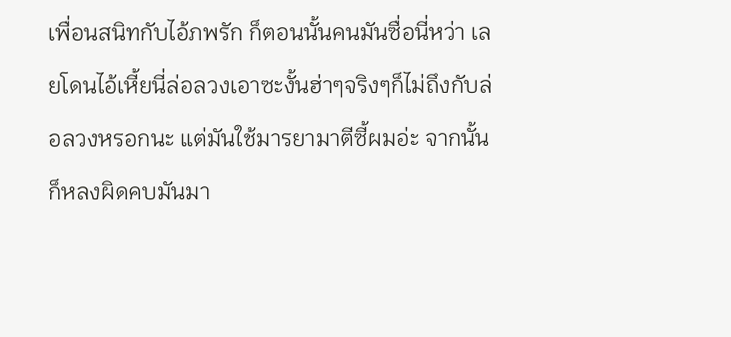เพื่อนสนิทกับไอ้ภพรัก ก็ตอนนั้นคนมันซื่อนี่หว่า เลยโดนไอ้เหี้ยนี่ล่อลวงเอาซะงั้นฮ่าๆจริงๆก็ไม่ถึงกับล่อลวงหรอกนะ แต่มันใช้มารยามาตีซี้ผมอ่ะ จากนั้นก็หลงผิดคบมันมา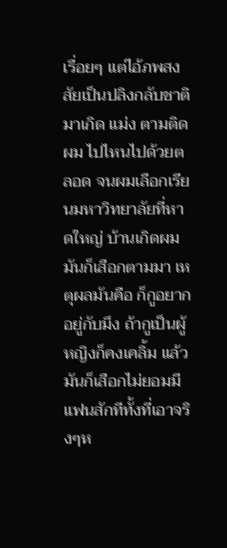เรื่อยๆ แต่ไอ้ภพสงสัยเป็นปลิงกลับชาติมาเกิด แม่ง ตามติดผม ไปไหนไปด้วยตลอด จนผมเลือกเรียนมหาวิทยาลัยที่หาดใหญ่ บ้านเกิดผม มันก็เสือกตามมา เหตุผลมันคือ ก็กูอยากอยู่กับมึง ถ้ากูเป็นผู้หญิงก็คงเคลิ้ม แล้วมันก็เสือกไม่ยอมมีแฟนสักทีทั้งที่เอาจริงๆห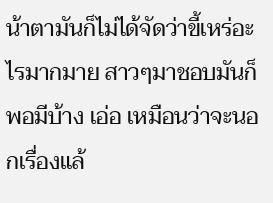น้าตามันก็ไม่ได้จัดว่าขี้เหร่อะไรมากมาย สาวๆมาชอบมันก็พอมีบ้าง เอ่อ เหมือนว่าจะนอกเรื่องแล้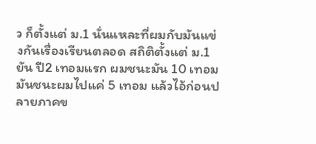ว ก็ตั้งแต่ ม.1 นั่นแหละที่ผมกับมันแข่งกันเรื่องเรียนตลอด สถิติตั้งแต่ ม.1 ยัน ปี2 เทอมแรก ผมชนะมัน 10 เทอม มันชนะผมไปแค่ 5 เทอม แล้วไอ้ก่อนปลายภาคข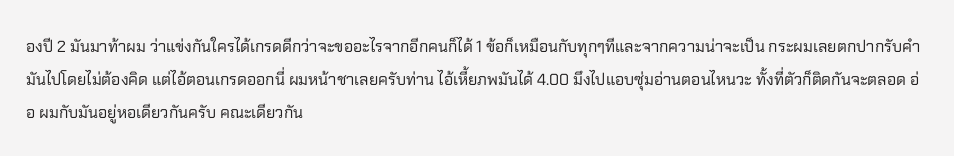องปี 2 มันมาท้าผม ว่าแข่งกันใครได้เกรดดีกว่าจะขออะไรจากอีกคนก็ได้ 1 ข้อก็เหมือนกับทุกๆทีและจากความน่าจะเป็น กระผมเลยตกปากรับคำมันไปโดยไม่ต้องคิด แต่ไอ้ตอนเกรดออกนี่ ผมหน้าชาเลยครับท่าน ไอ้เหี้ยภพมันได้ 4.00 มึงไปแอบซุ่มอ่านตอนไหนวะ ทั้งที่ตัวก็ติดกันจะตลอด อ่อ ผมกับมันอยู่หอเดียวกันครับ คณะเดียวกัน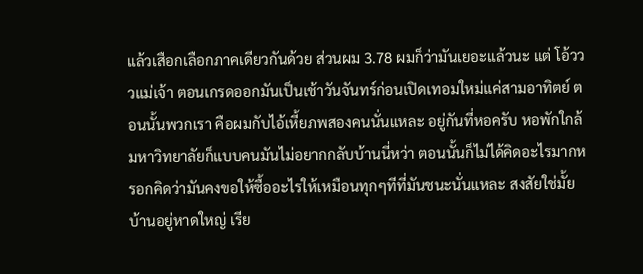แล้วเสือกเลือกภาคเดียวกันด้วย ส่วนผม 3.78 ผมก็ว่ามันเยอะแล้วนะ แต่ โอ้วววแม่เจ้า ตอนเกรดออกมันเป็นเช้าวันจันทร์ก่อนเปิดเทอมใหม่แค่สามอาทิตย์ ตอนนั้นพวกเรา คือผมกับไอ้เหี้ยภพสองคนนั่นแหละ อยู่กันที่หอครับ หอพักใกล้มหาวิทยาลัยก็แบบคนมันไม่อยากกลับบ้านนี่หว่า ตอนนั้นก็ไม่ได้คิดอะไรมากหรอกคิดว่ามันคงขอให้ซื้ออะไรให้เหมือนทุกๆทีที่มันชนะนั่นแหละ สงสัยใช่มั้ย บ้านอยู่หาดใหญ่ เรีย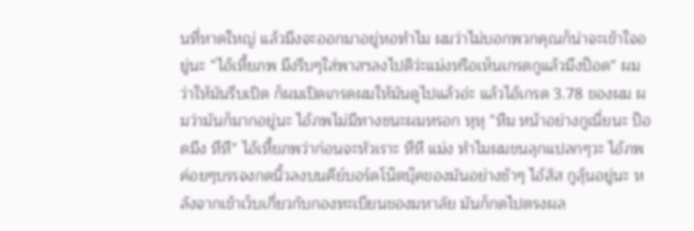นที่หาดใหญ่ แล้วมึงจะออกมาอยู่หอทำไม ผมว่าไม่บอกพวกคุณก็น่าจะเข้าใจอยู่นะ “ไอ้เหี้ยภพ มึงรีบๆใส่พาสฯลงไปดิว่ะแม่งหรือเห็นเกรดกูแล้วมึงป๊อด” ผมว่าให้มันรีบเปิด ก็ผมเปิดเกรดผมให้มันดูไปแล้วอ่ะ แล้วไอ้เกรด 3.78 ของผม ผมว่ามันก็มากอยู่นะ ไอ้ภพไม่มีทางชนะผมหรอก หุหุ “หืม หน้าอย่างกูเนี่ยนะ ป๊อดมึง หึหึ” ไอ้เหี้ยภพว่าก่อนจะหัวเราะ หึหึ แม่ง ทำไมผมขนลุกแปลกๆวะ ไอ้ภพค่อยๆบรรจงกดนิ้วลงบนคีย์บอร์ดโน๊ตบุ๊คของมันอย่างช้าๆ ไอ้สัส กูลุ้นอยู่นะ หลังจากเข้าเว็บเกี่ยวกับกองทะเบียนของมหาลัย มันก็กดไปตรงผล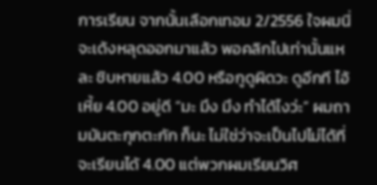การเรียน จากนั้นเลือกเทอม 2/2556 ใจผมนี่จะเด้งหลุดออกมาแล้ว พอคลิกไปเท่านั้นแหละ ชิบหายแล้ว 4.00 หรือกูดูผิดวะ ดูอีกที ไอ้เหี้ย 4.00 อยู่ดี “มะ มึง มึง ทำได้ไงว่ะ” ผมถามมันตะกุกตะกัก ก็นะ ไม่ใช่ว่าจะเป็นไปไม่ได้ที่จะเรียนได้ 4.00 แต่พวกผมเรียนวิศ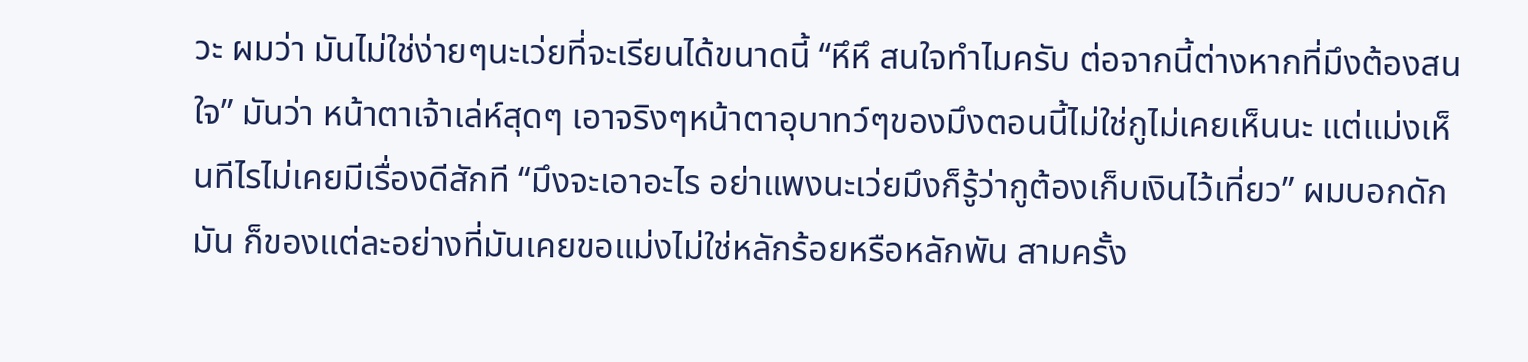วะ ผมว่า มันไม่ใช่ง่ายๆนะเว่ยที่จะเรียนได้ขนาดนี้ “หึหึ สนใจทำไมครับ ต่อจากนี้ต่างหากที่มึงต้องสนใจ” มันว่า หน้าตาเจ้าเล่ห์สุดๆ เอาจริงๆหน้าตาอุบาทว์ๆของมึงตอนนี้ไม่ใช่กูไม่เคยเห็นนะ แต่แม่งเห็นทีไรไม่เคยมีเรื่องดีสักที “มึงจะเอาอะไร อย่าแพงนะเว่ยมึงก็รู้ว่ากูต้องเก็บเงินไว้เที่ยว” ผมบอกดักมัน ก็ของแต่ละอย่างที่มันเคยขอแม่งไม่ใช่หลักร้อยหรือหลักพัน สามครั้ง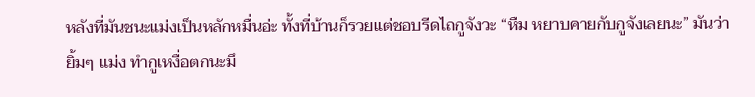หลังที่มันชนะแม่งเป็นหลักหมื่นอ่ะ ทั้งที่บ้านก็รวยแต่ชอบรีดไถกูจังวะ “หืม หยาบคายกับกูจังเลยนะ” มันว่ายิ้มๆ แม่ง ทำกูเหงื่อตกนะมึ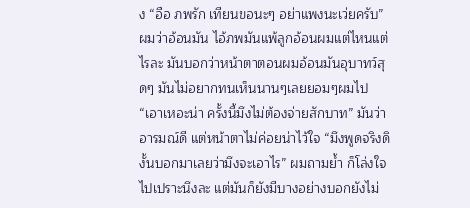ง “อือ ภพรัก เทียนขอนะๆ อย่าแพงนะเว่ยครับ” ผมว่าอ้อนมัน ไอ้ภพมันแพ้ลูกอ้อนผมแต่ไหนแต่ไรละ มันบอกว่าหน้าตาตอนผมอ้อนมันอุบาทว์สุดๆ มันไม่อยากทนเห็นนานๆเลยยอมๆผมไป “เอาเหอะน่า ครั้งนี้มึงไม่ต้องจ่ายสักบาท” มันว่าอารมณ์ดี แต่หน้าตาไม่ค่อยน่าไว้ใจ “มึงพูดจริงดิงั้นบอกมาเลยว่ามึงจะเอาไร” ผมถามย้ำ ก็โล่งใจไปเปราะนึงละ แต่มันก็ยังมีบางอย่างบอกยังไม่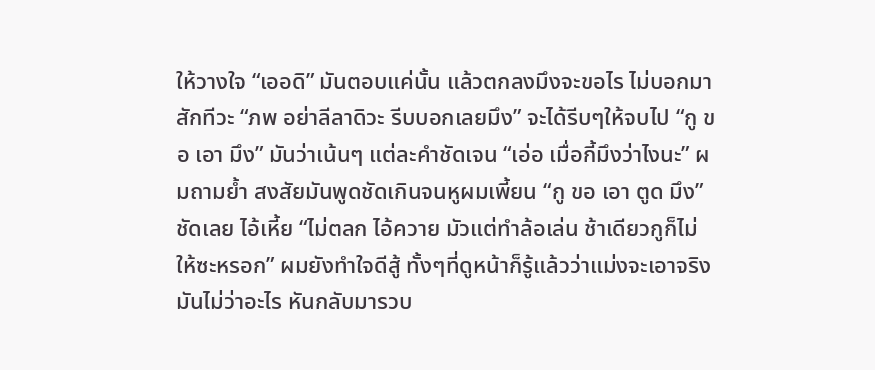ให้วางใจ “เออดิ” มันตอบแค่นั้น แล้วตกลงมึงจะขอไร ไม่บอกมาสักทีวะ “ภพ อย่าลีลาดิวะ รีบบอกเลยมึง” จะได้รีบๆให้จบไป “กู ขอ เอา มึง” มันว่าเน้นๆ แต่ละคำชัดเจน “เอ่อ เมื่อกี้มึงว่าไงนะ” ผมถามย้ำ สงสัยมันพูดชัดเกินจนหูผมเพี้ยน “กู ขอ เอา ตูด มึง” ชัดเลย ไอ้เหี้ย “ไม่ตลก ไอ้ควาย มัวแต่ทำล้อเล่น ช้าเดียวกูก็ไม่ให้ซะหรอก” ผมยังทำใจดีสู้ ทั้งๆที่ดูหน้าก็รู้แล้วว่าแม่งจะเอาจริง มันไม่ว่าอะไร หันกลับมารวบ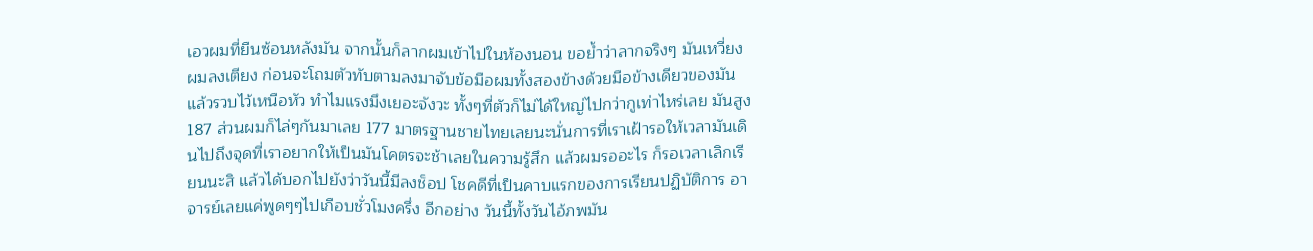เอวผมที่ยืนซ้อนหลังมัน จากนั้นก็ลากผมเข้าไปในห้องนอน ขอย้ำว่าลากจริงๆ มันเหวี่ยงผมลงเตียง ก่อนจะโถมตัวทับตามลงมาจับข้อมือผมทั้งสองข้างด้วยมือข้างเดียวของมัน แล้วรวบไว้เหนือหัว ทำไมแรงมึงเยอะจังวะ ทั้งๆที่ตัวก็ไม่ได้ใหญ่ไปกว่ากูเท่าไหร่เลย มันสูง 187 ส่วนผมก็ไล่ๆกันมาเลย 177 มาตรฐานชายไทยเลยนะนั่นการที่เราเฝ้ารอให้เวลามันเดินไปถึงจุดที่เราอยากให้เป็นมันโคตรจะช้าเลยในความรู้สึก แล้วผมรออะไร ก็รอเวลาเลิกเรียนนะสิ แล้วได้บอกไปยังว่าวันนี้มีลงช็อป โชคดีที่เป็นคาบแรกของการเรียนปฏิบัติการ อาจารย์เลยแค่พูดๆๆไปเกือบชั่วโมงครึ่ง อีกอย่าง วันนี้ทั้งวันไอ้ภพมัน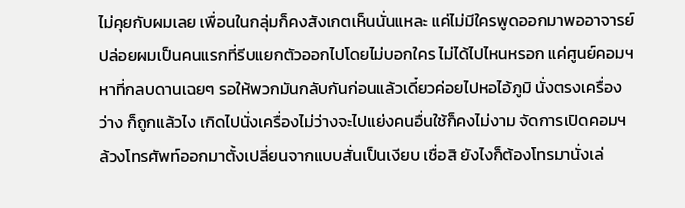ไม่คุยกับผมเลย เพื่อนในกลุ่มก็คงสังเกตเห็นนั่นแหละ แค่ไม่มีใครพูดออกมาพออาจารย์ปล่อยผมเป็นคนแรกที่รีบแยกตัวออกไปโดยไม่บอกใคร ไม่ได้ไปไหนหรอก แค่ศูนย์คอมฯหาที่กลบดานเฉยๆ รอให้พวกมันกลับกันก่อนแล้วเดี๋ยวค่อยไปหอไอ้ภูมิ นั่งตรงเครื่องว่าง ก็ถูกแล้วไง เกิดไปนั่งเครื่องไม่ว่างจะไปแย่งคนอื่นใช้ก็คงไม่งาม จัดการเปิดคอมฯ ล้วงโทรศัพท์ออกมาตั้งเปลี่ยนจากแบบสั่นเป็นเงียบ เชื่อสิ ยังไงก็ต้องโทรมานั่งเล่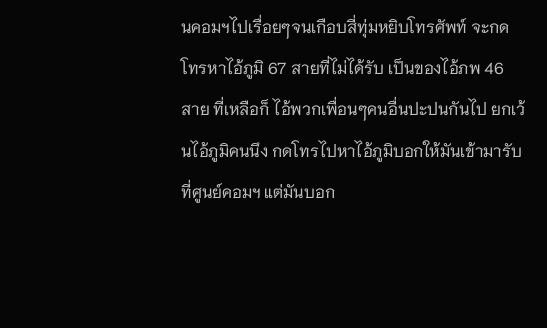นคอมฯไปเรื่อยๆจนเกือบสี่ทุ่มหยิบโทรศัพท์ จะกดโทรหาไอ้ภูมิ 67 สายที่ไม่ได้รับ เป็นของไอ้ภพ 46 สาย ที่เหลือก็ ไอ้พวกเพื่อนๆคนอื่นปะปนกันไป ยกเว้นไอ้ภูมิคนนึง กดโทรไปหาไอ้ภูมิบอกให้มันเข้ามารับที่ศูนย์คอมฯ แต่มันบอก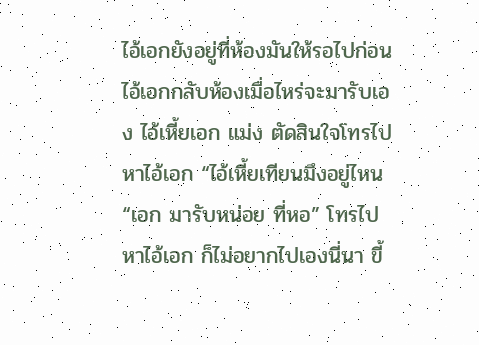ไอ้เอกยังอยู่ที่ห้องมันให้รอไปก่อนไอ้เอกกลับห้องเมื่อไหร่จะมารับเอง ไอ้เหี้ยเอก แม่ง ตัดสินใจโทรไปหาไอ้เอก “ไอ้เหี้ยเทียนมึงอยู่ไหน
“เอก มารับหน่อย ที่หอ” โทรไปหาไอ้เอก ก็ไม่อยากไปเองนี่นา ขี้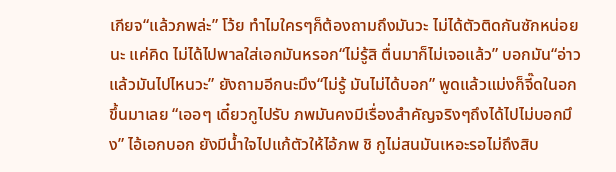เกียจ“แล้วภพล่ะ” โว้ย ทำไมใครๆก็ต้องถามถึงมันวะ ไม่ได้ตัวติดกันซักหน่อยนะ แค่คิด ไม่ได้ไปพาลใส่เอกมันหรอก“ไม่รู้สิ ตื่นมาก็ไม่เจอแล้ว” บอกมัน“อ่าว แล้วมันไปไหนวะ” ยังถามอีกนะมึง“ไม่รู้ มันไม่ได้บอก” พูดแล้วแม่งก็จี๊ดในอกขึ้นมาเลย “เออๆ เดี๋ยวกูไปรับ ภพมันคงมีเรื่องสำคัญจริงๆถึงได้ไปไม่บอกมึง” ไอ้เอกบอก ยังมีน้ำใจไปแก้ตัวให้ไอ้ภพ ชิ กูไม่สนมันเหอะรอไม่ถึงสิบ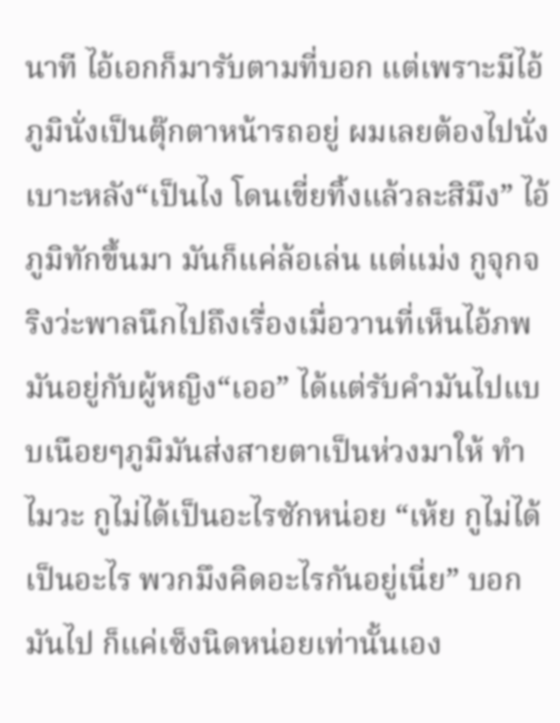นาที ไอ้เอกก็มารับตามที่บอก แต่เพราะมีไอ้ภูมินั่งเป็นตุ๊กตาหน้ารถอยู่ ผมเลยต้องไปนั่งเบาะหลัง“เป็นไง โดนเขี่ยทิ้งแล้วละสิมึง” ไอ้ภูมิทักขึ้นมา มันก็แค่ล้อเล่น แต่แม่ง กูจุกจริงว่ะพาลนึกไปถึงเรื่องเมื่อวานที่เห็นไอ้ภพมันอยู่กับผู้หญิง“เออ” ได้แต่รับคำมันไปแบบเนือยๆภูมิมันส่งสายตาเป็นห่วงมาให้ ทำไมวะ กูไม่ได้เป็นอะไรซักหน่อย “เห้ย กูไม่ได้เป็นอะไร พวกมึงคิดอะไรกันอยู่เนี่ย” บอกมันไป ก็แค่เซ็งนิดหน่อยเท่านั้นเอง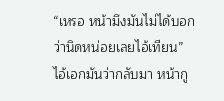“เหรอ หน้ามึงมันไม่ได้บอกว่านิดหน่อยเลยไอ้เทียน” ไอ้เอกมันว่ากลับมา หน้ากู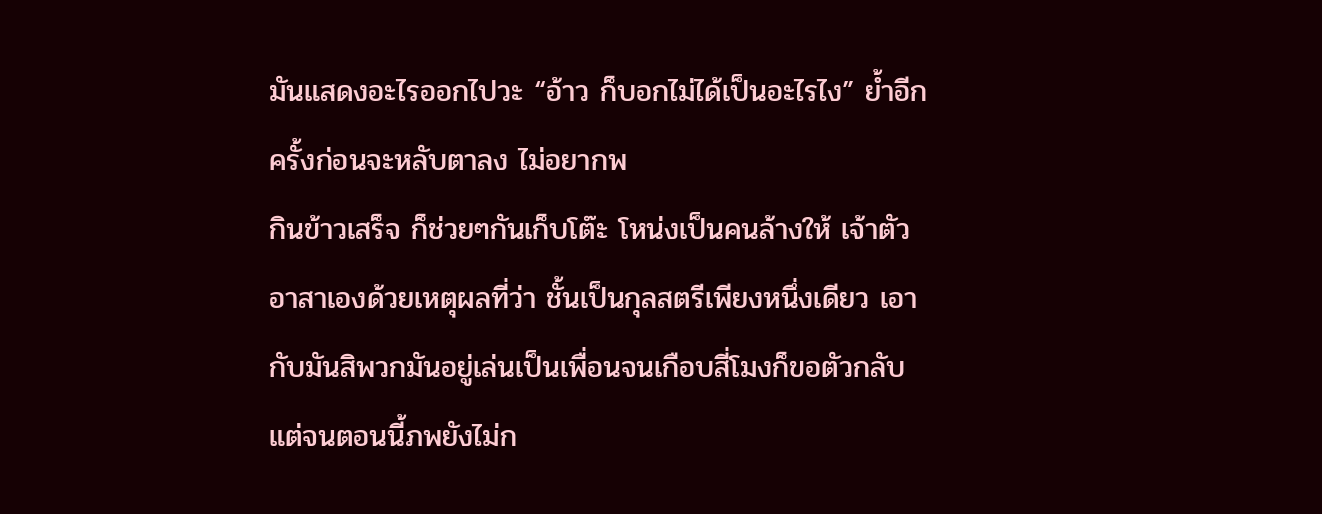มันแสดงอะไรออกไปวะ “อ้าว ก็บอกไม่ได้เป็นอะไรไง” ย้ำอีกครั้งก่อนจะหลับตาลง ไม่อยากพ
กินข้าวเสร็จ ก็ช่วยๆกันเก็บโต๊ะ โหน่งเป็นคนล้างให้ เจ้าตัวอาสาเองด้วยเหตุผลที่ว่า ชั้นเป็นกุลสตรีเพียงหนึ่งเดียว เอากับมันสิพวกมันอยู่เล่นเป็นเพื่อนจนเกือบสี่โมงก็ขอตัวกลับ แต่จนตอนนี้ภพยังไม่ก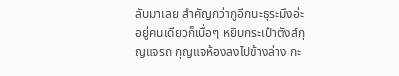ลับมาเลย สำคัญกว่ากูอีกนะธุระมึงอ่ะอยู่คนเดียวก็เบื่อๆ หยิบกระเป๋าตังส์กุญแจรถ กุญแจห้องลงไปข้างล่าง กะ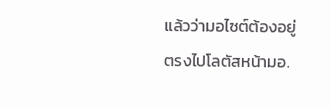แล้วว่ามอไซต์ต้องอยู่ ตรงไปโลตัสหน้ามอ.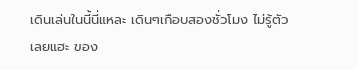เดินเล่นในนี้นี่แหละ เดินๆเกือบสองชั่วโมง ไม่รู้ตัวเลยแฮะ ของ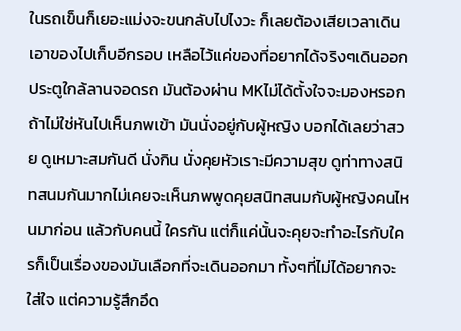ในรถเข็นก็เยอะแม่งจะขนกลับไปไงวะ ก็เลยต้องเสียเวลาเดินเอาของไปเก็บอีกรอบ เหลือไว้แค่ของที่อยากได้จริงๆเดินออกประตูใกล้ลานจอดรถ มันต้องผ่าน MKไม่ได้ตั้งใจจะมองหรอก ถ้าไม่ใช่หันไปเห็นภพเข้า มันนั่งอยู่กับผู้หญิง บอกได้เลยว่าสวย ดูเหมาะสมกันดี นั่งกิน นั่งคุยหัวเราะมีความสุข ดูท่าทางสนิทสนมกันมากไม่เคยจะเห็นภพพูดคุยสนิทสนมกับผู้หญิงคนไหนมาก่อน แล้วกับคนนี้ ใครกัน แต่ก็แค่นั้นจะคุยจะทำอะไรกับใครก็เป็นเรื่องของมันเลือกที่จะเดินออกมา ทั้งๆที่ไม่ได้อยากจะใส่ใจ แต่ความรู้สึกอึด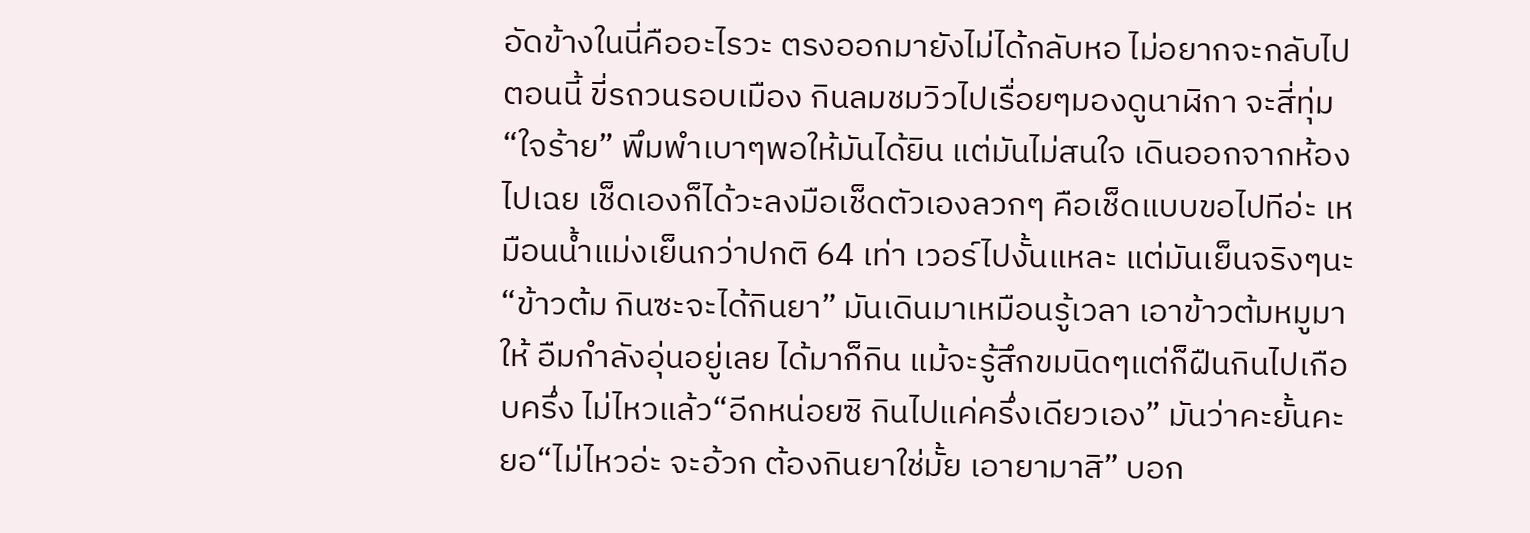อัดข้างในนี่คืออะไรวะ ตรงออกมายังไม่ได้กลับหอ ไม่อยากจะกลับไปตอนนี้ ขี่รถวนรอบเมือง กินลมชมวิวไปเรื่อยๆมองดูนาฬิกา จะสี่ทุ่ม
“ใจร้าย” พึมพำเบาๆพอให้มันได้ยิน แต่มันไม่สนใจ เดินออกจากห้องไปเฉย เช็ดเองก็ได้วะลงมือเช็ดตัวเองลวกๆ คือเช็ดแบบขอไปทีอ่ะ เหมือนน้ำแม่งเย็นกว่าปกติ 64 เท่า เวอร์ไปงั้นแหละ แต่มันเย็นจริงๆนะ “ข้าวต้ม กินซะจะได้กินยา” มันเดินมาเหมือนรู้เวลา เอาข้าวต้มหมูมาให้ อืมกำลังอุ่นอยู่เลย ได้มาก็กิน แม้จะรู้สึกขมนิดๆแต่ก็ฝืนกินไปเกือบครึ่ง ไม่ไหวแล้ว“อีกหน่อยซิ กินไปแค่ครึ่งเดียวเอง” มันว่าคะยั้นคะยอ“ไม่ไหวอ่ะ จะอ้วก ต้องกินยาใช่มั้ย เอายามาสิ” บอก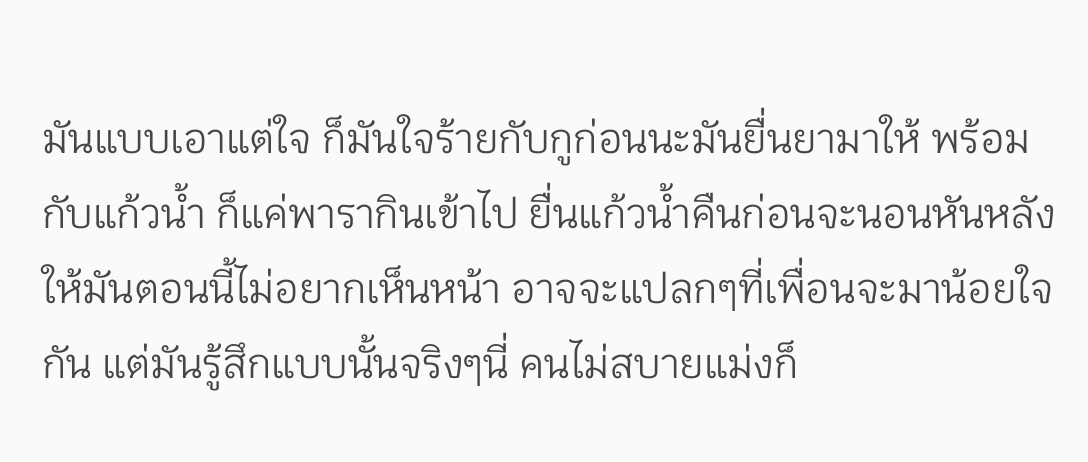มันแบบเอาแต่ใจ ก็มันใจร้ายกับกูก่อนนะมันยื่นยามาให้ พร้อมกับแก้วน้ำ ก็แค่พารากินเข้าไป ยื่นแก้วน้ำคืนก่อนจะนอนหันหลังให้มันตอนนี้ไม่อยากเห็นหน้า อาจจะแปลกๆที่เพื่อนจะมาน้อยใจกัน แต่มันรู้สึกแบบนั้นจริงๆนี่ คนไม่สบายแม่งก็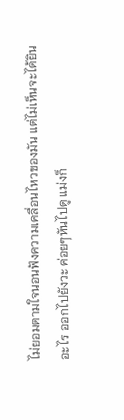ไม่ยอมตามใจนอนฟังความเคลื่อนไหวของมัน แต่ไม่เห็นจะได้ยินอะไร ออกไปยังวะ ค่อยๆหันไปดู แม่งก็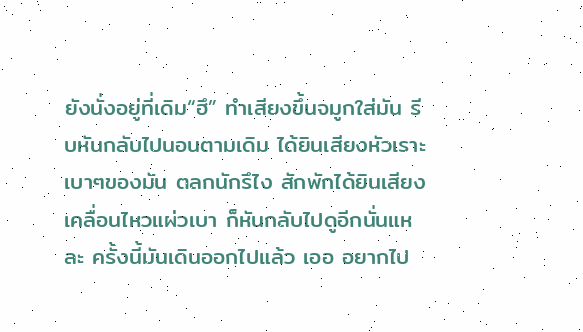ยังนั่งอยู่ที่เดิม“ฮึ” ทำเสียงขึ้นจมูกใส่มัน รีบหันกลับไปนอนตามเดิม ได้ยินเสียงหัวเราะเบาๆของมัน ตลกนักรึไง สักพักได้ยินเสียงเคลื่อนไหวแผ่วเบา ก็หันกลับไปดูอีกนั่นแหละ ครั้งนี้มันเดินออกไปแล้ว เออ อยากไป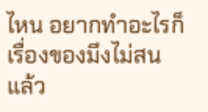ไหน อยากทำอะไรก็เรื่องของมึงไม่สนแล้ว